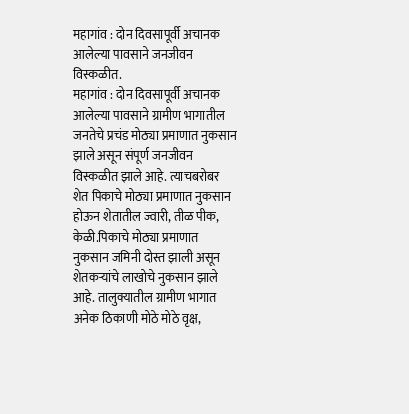महागांव : दोन दिवसापूर्वी अचानक आलेल्या पावसाने जनजीवन विस्कळीत.
महागांव : दोन दिवसापूर्वी अचानक आलेल्या पावसाने ग्रामीण भागातील जनतेचे प्रचंड मोठ्या प्रमाणात नुकसान झाले असून संपूर्ण जनजीवन विस्कळीत झाले आहे. त्याचबरोबर शेत पिकाचे मोठ्या प्रमाणात नुकसान होऊन शेतातील ज्वारी, तीळ पीक, केळी.पिकाचे मोठ्या प्रमाणात नुकसान जमिनी दोस्त झाली असून शेतकऱ्यांचे लाखोचे नुकसान झाले आहे. तालुक्यातील ग्रामीण भागात अनेक ठिकाणी मोठे मोठे वृक्ष,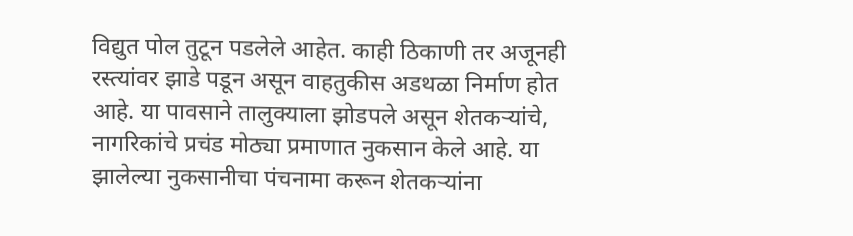विद्युत पोल तुटून पडलेले आहेत. काही ठिकाणी तर अजूनही रस्त्यांवर झाडे पडून असून वाहतुकीस अडथळा निर्माण होत
आहे. या पावसाने तालुक्याला झोडपले असून शेतकऱ्यांचे, नागरिकांचे प्रचंड मोठ्या प्रमाणात नुकसान केले आहे. या झालेल्या नुकसानीचा पंचनामा करून शेतकऱ्यांना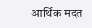आर्थिक मदत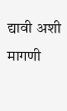द्यावी अशी मागणी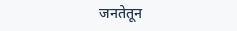जनतेतून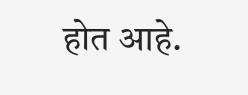होत आहे.